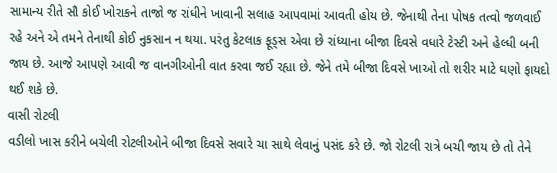સામાન્ય રીતે સૌ કોઈ ખોરાકને તાજો જ રાંધીને ખાવાની સલાહ આપવામાં આવતી હોય છે. જેનાથી તેના પોષક તત્વો જળવાઈ રહે અને એ તમને તેનાથી કોઈ નુકસાન ન થયા. પરંતુ કેટલાક ફૂડ્સ એવા છે રાંધ્યાના બીજા દિવસે વધારે ટેસ્ટી અને હેલ્ધી બની જાય છે. આજે આપણે આવી જ વાનગીઓની વાત કરવા જઈ રહ્યા છે. જેને તમે બીજા દિવસે ખાઓ તો શરીર માટે ઘણો ફાયદો થઈ શકે છે.
વાસી રોટલી
વડીલો ખાસ કરીને બચેલી રોટલીઓને બીજા દિવસે સવારે ચા સાથે લેવાનું પસંદ કરે છે. જો રોટલી રાત્રે બચી જાય છે તો તેને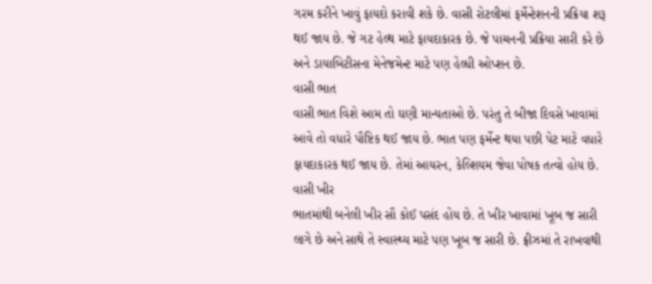ગરમ કરીને ખાવું ફાયદો કરાવી શકે છે. વાસી રોટલીમાં ફર્મેન્ટેશનની પ્રક્રિયા શરૂ થઈ જાય છે. જે ગટ હેલ્થ માટે ફાયદાકારક છે. જે પાચનની પ્રક્રિયા સારી કરે છે અને ડાયાબિટીસના મેનેજમેન્ટ માટે પણ હેલ્ધી ઓપ્શન છે.
વાસી ભાત
વાસી ભાત વિશે આમ તો ઘણી માન્યતાઓ છે. પરંતુ તે બીજા દિવસે ખાવામાં આવે તો વધારે પૌષ્ટિક થઈ જાય છે. ભાત પણ ફર્મેન્ટ થયા પછી પેટ માટે વધારે ફાયદાકારક થઈ જાય છે. તેમાં આયરન, કેલ્શિયમ જેવા પોષક તત્વો હોય છે.
વાસી ખીર
ભાતમાંથી બનેલી ખીર સૌ કોઈ પસંદ હોય છે. તે ખીર ખાવામાં ખૂબ જ સારી લાગે છે અને સાથે તે સ્વાસ્થ્ય માટે પણ ખૂબ જ સારી છે. ફ્રીઝમાં તે રાખવાથી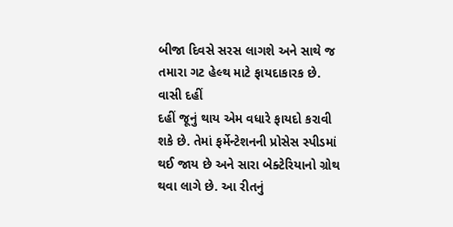બીજા દિવસે સરસ લાગશે અને સાથે જ તમારા ગટ હેલ્થ માટે ફાયદાકારક છે.
વાસી દહીં
દહીં જૂનું થાય એમ વધારે ફાયદો કરાવી શકે છે. તેમાં ફર્મેન્ટેશનની પ્રોસેસ સ્પીડમાં થઈ જાય છે અને સારા બેક્ટેરિયાનો ગ્રોથ થવા લાગે છે. આ રીતનું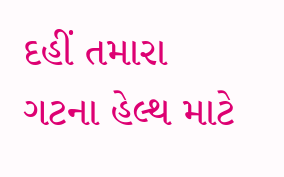દહીં તમારા ગટના હેલ્થ માટે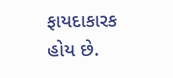ફાયદાકારક હોય છે.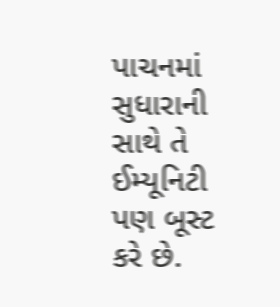પાચનમાં સુધારાની સાથે તે ઈમ્યૂનિટી પણ બૂસ્ટ કરે છે.